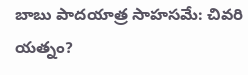బాబు పాదయాత్ర సాహసమే: చివరి యత్నం?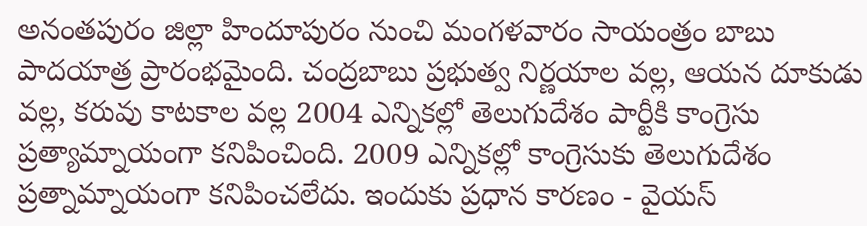అనంతపురం జిల్లా హిందూపురం నుంచి మంగళవారం సాయంత్రం బాబు పాదయాత్ర ప్రారంభమైంది. చంద్రబాబు ప్రభుత్వ నిర్ణయాల వల్ల, ఆయన దూకుడు వల్ల, కరువు కాటకాల వల్ల 2004 ఎన్నికల్లో తెలుగుదేశం పార్టీకి కాంగ్రెసు ప్రత్యామ్నాయంగా కనిపించింది. 2009 ఎన్నికల్లో కాంగ్రెసుకు తెలుగుదేశం ప్రత్నామ్నాయంగా కనిపించలేదు. ఇందుకు ప్రధాన కారణం - వైయస్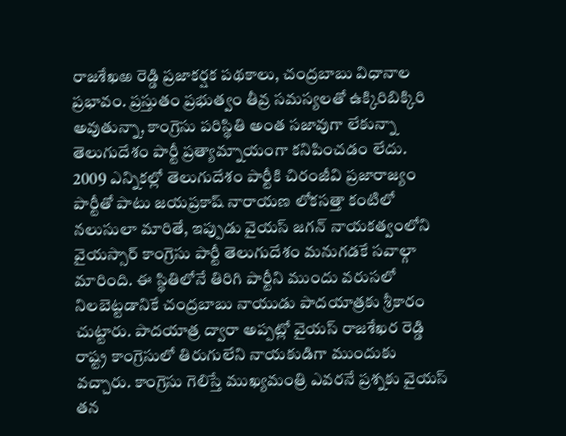రాజశేఖఱ రెడ్డి ప్రజాకర్షక పథకాలు, చంద్రబాబు విధానాల ప్రభావం. ప్రస్తుతం ప్రభుత్వం తీవ్ర సమస్యలతో ఉక్కిరిబిక్కిరి అవుతున్నా, కాంగ్రెసు పరిస్థితి అంత సజావుగా లేకున్నా తెలుగుదేశం పార్టీ ప్రత్యామ్నాయంగా కనిపించడం లేదు.
2009 ఎన్నికల్లో తెలుగుదేశం పార్టీకి చిరంజీవి ప్రజారాజ్యం పార్టీతో పాటు జయప్రకాష్ నారాయణ లోకసత్తా కంటిలో నలుసులా మారితే, ఇప్పుడు వైయస్ జగన్ నాయకత్వంలోని వైయస్సార్ కాంగ్రెసు పార్టీ తెలుగుదేశం మనుగడకే సవాల్గా మారింది. ఈ స్థితిలోనే తిరిగి పార్టీని ముందు వరుసలో నిలబెట్టడానికే చంద్రబాబు నాయుడు పాదయాత్రకు శ్రీకారం చుట్టారు. పాదయాత్ర ద్వారా అప్పట్లో వైయస్ రాజశేఖర రెడ్డి రాష్ట్ర కాంగ్రెసులో తిరుగులేని నాయకుడిగా ముందుకు వచ్చారు. కాంగ్రెసు గెలిస్తే ముఖ్యమంత్రి ఎవరనే ప్రశ్నకు వైయస్ తన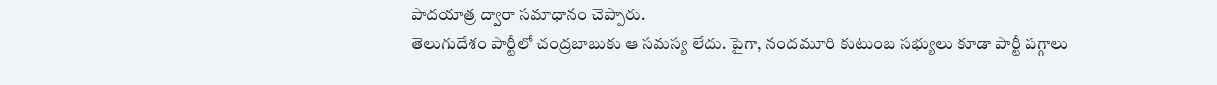పాదయాత్ర ద్వారా సమాధానం చెప్పారు.
తెలుగుదేశం పార్టీలో చంద్రబాబుకు ఆ సమస్య లేదు. పైగా, నందమూరి కుటుంబ సభ్యులు కూడా పార్టీ పగ్గాలు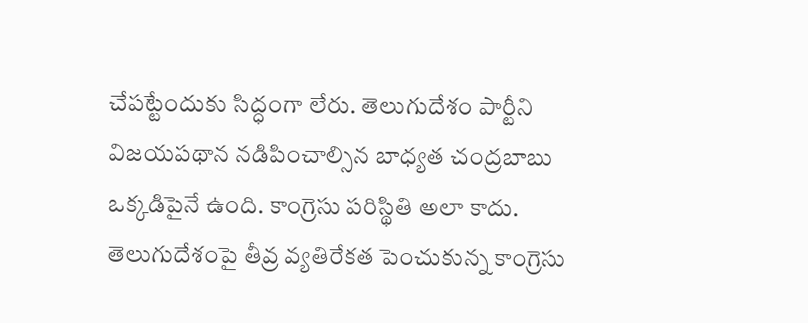చేపట్టేందుకు సిద్ధంగా లేరు. తెలుగుదేశం పార్టీని విజయపథాన నడిపించాల్సిన బాధ్యత చంద్రబాబు ఒక్కడిపైనే ఉంది. కాంగ్రెసు పరిస్థితి అలా కాదు. తెలుగుదేశంపై తీవ్ర వ్యతిరేకత పెంచుకున్న కాంగ్రెసు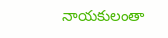నాయకులంతా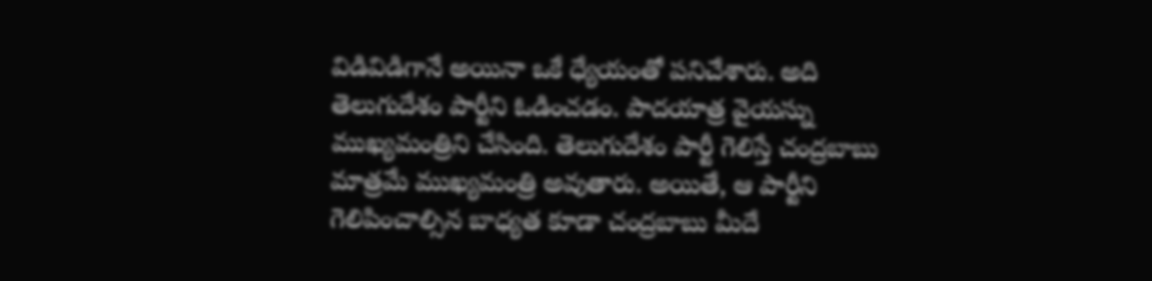విడివిడిగానే అయినా ఒకే ధ్యేయంతో పనిచేశారు. అది తెలుగుదేశం పార్టీని ఓడించడం. పాదయాత్ర వైయస్ను ముఖ్యమంత్రిని చేసింది. తెలుగుదేశం పార్టీ గెలిస్తే చంద్రబాబు మాత్రమే ముఖ్యమంత్రి అవుతారు. అయితే, ఆ పార్టీని గెలిపించాల్సిన బాధ్యత కూడా చంద్రబాబు మీదే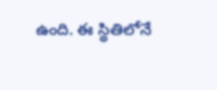ఉంది. ఈ స్థితిలోనే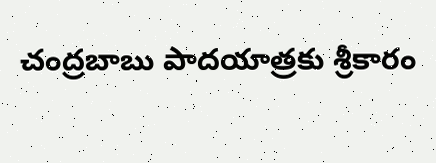చంద్రబాబు పాదయాత్రకు శ్రీకారం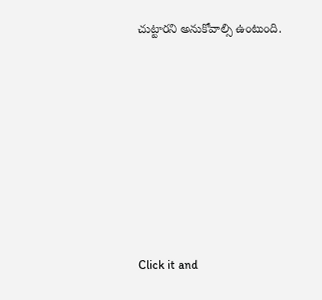చుట్టారని అనుకోవాల్సి ఉంటుంది.












Click it and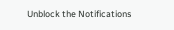Unblock the Notifications